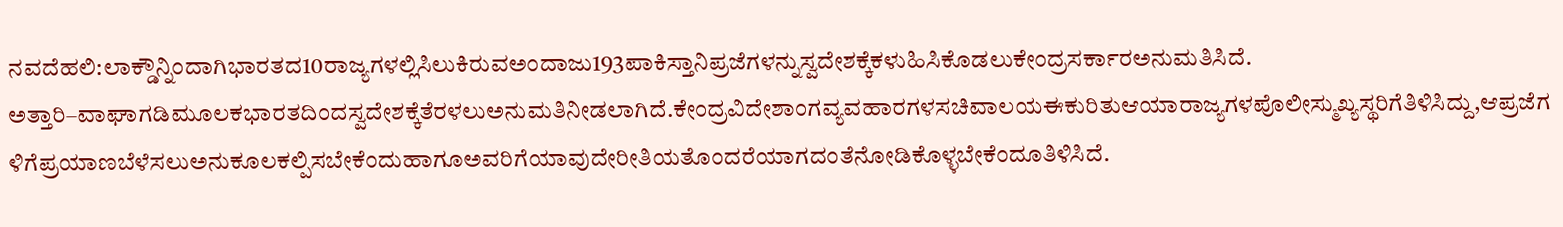ನವದೆಹಲಿ:ಲಾಕ್ಡೌನ್ನಿಂದಾಗಿಭಾರತದ10ರಾಜ್ಯಗಳಲ್ಲಿಸಿಲುಕಿರುವಅಂದಾಜು193ಪಾಕಿಸ್ತಾನಿಪ್ರಜೆಗಳನ್ನುಸ್ವದೇಶಕ್ಕೆಕಳುಹಿಸಿಕೊಡಲುಕೇಂದ್ರಸರ್ಕಾರಅನುಮತಿಸಿದೆ.
ಅತ್ತಾರಿ–ವಾಘಾಗಡಿಮೂಲಕಭಾರತದಿಂದಸ್ವದೇಶಕ್ಕೆತೆರಳಲುಅನುಮತಿನೀಡಲಾಗಿದೆ.ಕೇಂದ್ರವಿದೇಶಾಂಗವ್ಯವಹಾರಗಳಸಚಿವಾಲಯಈಕುರಿತುಆಯಾರಾಜ್ಯಗಳಪೊಲೀಸ್ಮುಖ್ಯಸ್ಥರಿಗೆತಿಳಿಸಿದ್ದು,ಆಪ್ರಜೆಗಳಿಗೆಪ್ರಯಾಣಬೆಳೆಸಲುಅನುಕೂಲಕಲ್ಪಿಸಬೇಕೆಂದುಹಾಗೂಅವರಿಗೆಯಾವುದೇರೀತಿಯತೊಂದರೆಯಾಗದಂತೆನೋಡಿಕೊಳ್ಳಬೇಕೆಂದೂತಿಳಿಸಿದೆ.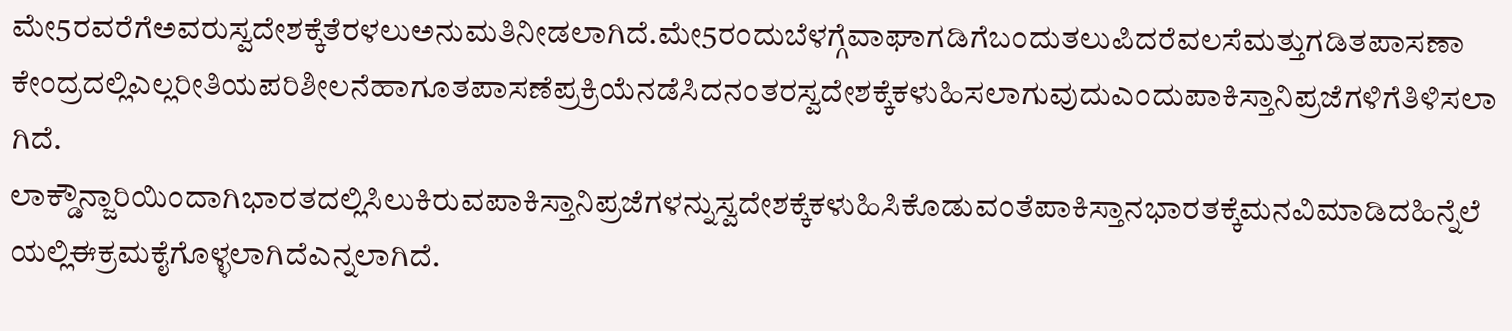ಮೇ5ರವರೆಗೆಅವರುಸ್ವದೇಶಕ್ಕೆತೆರಳಲುಅನುಮತಿನೀಡಲಾಗಿದೆ.ಮೇ5ರಂದುಬೆಳಗ್ಗೆವಾಘಾಗಡಿಗೆಬಂದುತಲುಪಿದರೆವಲಸೆಮತ್ತುಗಡಿತಪಾಸಣಾಕೇಂದ್ರದಲ್ಲಿಎಲ್ಲರೀತಿಯಪರಿಶೀಲನೆಹಾಗೂತಪಾಸಣೆಪ್ರಕ್ರಿಯೆನಡೆಸಿದನಂತರಸ್ವದೇಶಕ್ಕೆಕಳುಹಿಸಲಾಗುವುದುಎಂದುಪಾಕಿಸ್ತಾನಿಪ್ರಜೆಗಳಿಗೆತಿಳಿಸಲಾಗಿದೆ.
ಲಾಕ್ಡೌನ್ಜಾರಿಯಿಂದಾಗಿಭಾರತದಲ್ಲಿಸಿಲುಕಿರುವಪಾಕಿಸ್ತಾನಿಪ್ರಜೆಗಳನ್ನುಸ್ವದೇಶಕ್ಕೆಕಳುಹಿಸಿಕೊಡುವಂತೆಪಾಕಿಸ್ತಾನಭಾರತಕ್ಕೆಮನವಿಮಾಡಿದಹಿನ್ನೆಲೆಯಲ್ಲಿಈಕ್ರಮಕೈಗೊಳ್ಳಲಾಗಿದೆಎನ್ನಲಾಗಿದೆ.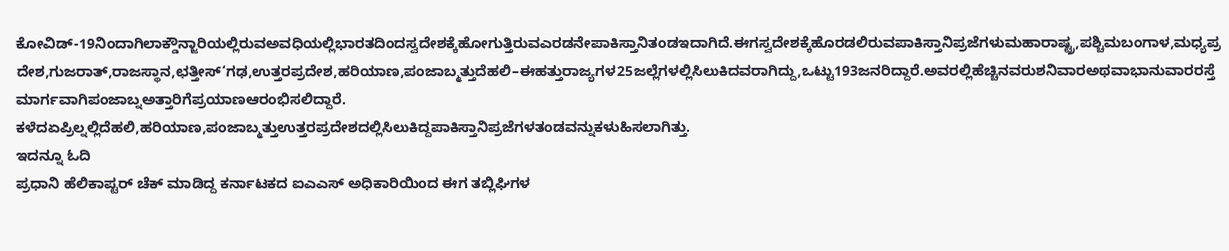ಕೋವಿಡ್-19ನಿಂದಾಗಿಲಾಕ್ಡೌನ್ಜಾರಿಯಲ್ಲಿರುವಅವಧಿಯಲ್ಲಿಭಾರತದಿಂದಸ್ವದೇಶಕ್ಕೆಹೋಗುತ್ತಿರುವಎರಡನೇಪಾಕಿಸ್ತಾನಿತಂಡಇದಾಗಿದೆ.ಈಗಸ್ವದೇಶಕ್ಕೆಹೊರಡಲಿರುವಪಾಕಿಸ್ತಾನಿಪ್ರಜೆಗಳುಮಹಾರಾಷ್ಟ್ರ,ಪಶ್ಚಿಮಬಂಗಾಳ,ಮಧ್ಯಪ್ರದೇಶ,ಗುಜರಾತ್,ರಾಜಸ್ಥಾನ,ಛತ್ತೀಸ್‘ಗಢ,ಉತ್ತರಪ್ರದೇಶ,ಹರಿಯಾಣ,ಪಂಜಾಬ್ಮತ್ತುದೆಹಲಿ–ಈಹತ್ತುರಾಜ್ಯಗಳ25ಜಲ್ಲೆಗಳಲ್ಲಿಸಿಲುಕಿದವರಾಗಿದ್ದು,ಒಟ್ಟು193ಜನರಿದ್ದಾರೆ.ಅವರಲ್ಲಿಹೆಚ್ಚಿನವರುಶನಿವಾರಅಥವಾಭಾನುವಾರರಸ್ತೆಮಾರ್ಗವಾಗಿಪಂಜಾಬ್ನಅತ್ತಾರಿಗೆಪ್ರಯಾಣಆರಂಭಿಸಲಿದ್ದಾರೆ.
ಕಳೆದಏಪ್ರಿಲ್ನಲ್ಲಿದೆಹಲಿ,ಹರಿಯಾಣ,ಪಂಜಾಬ್ಮತ್ತುಉತ್ತರಪ್ರದೇಶದಲ್ಲಿಸಿಲುಕಿದ್ದಪಾಕಿಸ್ತಾನಿಪ್ರಜೆಗಳತಂಡವನ್ನುಕಳುಹಿಸಲಾಗಿತ್ತು.
ಇದನ್ನೂ ಓದಿ
ಪ್ರಧಾನಿ ಹೆಲಿಕಾಪ್ಟರ್ ಚೆಕ್ ಮಾಡಿದ್ದ ಕರ್ನಾಟಕದ ಐಎಎಸ್ ಅಧಿಕಾರಿಯಿಂದ ಈಗ ತಬ್ಲಿಘಿಗಳ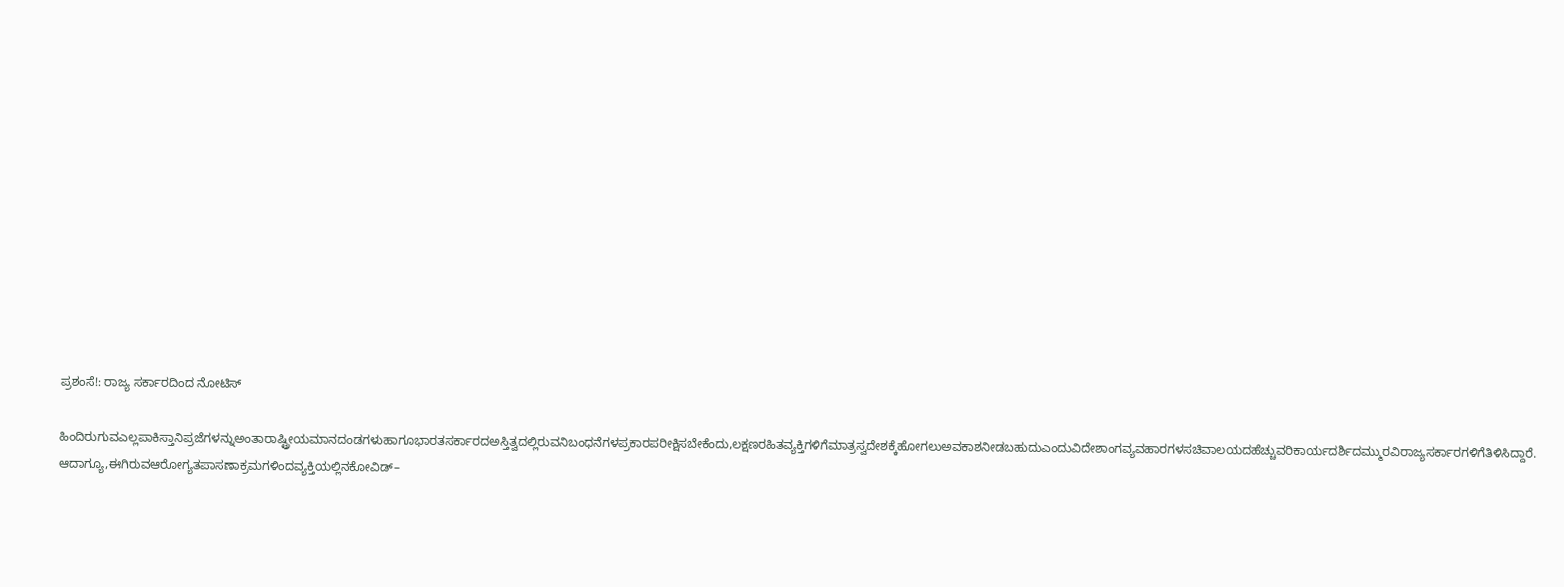ಪ್ರಶಂಸೆ!: ರಾಜ್ಯ ಸರ್ಕಾರದಿಂದ ನೋಟಿಸ್

ಹಿಂದಿರುಗುವಎಲ್ಲಪಾಕಿಸ್ತಾನಿಪ್ರಜೆಗಳನ್ನುಅಂತಾರಾಷ್ಟ್ರೀಯಮಾನದಂಡಗಳುಹಾಗೂಭಾರತಸರ್ಕಾರದಅಸ್ತಿತ್ವದಲ್ಲಿರುವನಿಬಂಧನೆಗಳಪ್ರಕಾರಪರೀಕ್ಷಿಸಬೇಕೆಂದು,ಲಕ್ಷಣರಹಿತವ್ಯಕ್ತಿಗಳಿಗೆಮಾತ್ರಸ್ವದೇಶಕ್ಕೆಹೋಗಲುಅವಕಾಶನೀಡಬಹುದುಎಂದುವಿದೇಶಾಂಗವ್ಯವಹಾರಗಳಸಚಿವಾಲಯದಹೆಚ್ಚುವರಿಕಾರ್ಯದರ್ಶಿದಮ್ಮುರವಿರಾಜ್ಯಸರ್ಕಾರಗಳಿಗೆತಿಳಿಸಿದ್ದಾರೆ.
ಆದಾಗ್ಯೂ,ಈಗಿರುವಆರೋಗ್ಯತಪಾಸಣಾಕ್ರಮಗಳಿಂದವ್ಯಕ್ತಿಯಲ್ಲಿನಕೋವಿಡ್–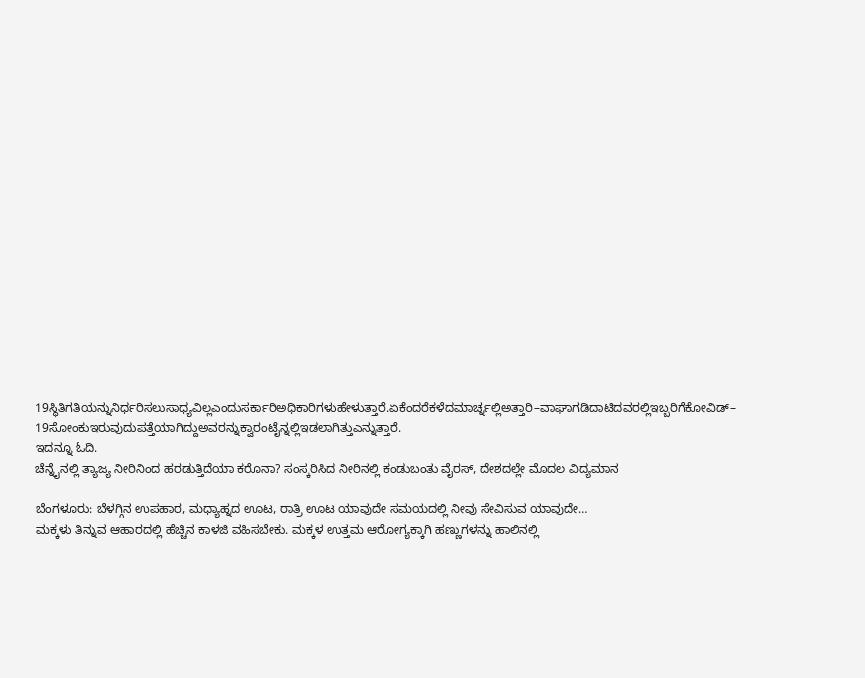19ಸ್ಥಿತಿಗತಿಯನ್ನುನಿರ್ಧರಿಸಲುಸಾಧ್ಯವಿಲ್ಲಎಂದುಸರ್ಕಾರಿಅಧಿಕಾರಿಗಳುಹೇಳುತ್ತಾರೆ.ಏಕೆಂದರೆಕಳೆದಮಾರ್ಚ್ನಲ್ಲಿಅತ್ತಾರಿ–ವಾಘಾಗಡಿದಾಟಿದವರಲ್ಲಿಇಬ್ಬರಿಗೆಕೋವಿಡ್– 19ಸೋಂಕುಇರುವುದುಪತ್ತೆಯಾಗಿದ್ದುಅವರನ್ನುಕ್ವಾರಂಟೈನ್ನಲ್ಲಿಇಡಲಾಗಿತ್ತುಎನ್ನುತ್ತಾರೆ.
ಇದನ್ನೂ ಓದಿ.
ಚೆನ್ನೈನಲ್ಲಿ ತ್ಯಾಜ್ಯ ನೀರಿನಿಂದ ಹರಡುತ್ತಿದೆಯಾ ಕರೊನಾ? ಸಂಸ್ಕರಿಸಿದ ನೀರಿನಲ್ಲಿ ಕಂಡುಬಂತು ವೈರಸ್, ದೇಶದಲ್ಲೇ ಮೊದಲ ವಿದ್ಯಮಾನ

ಬೆಂಗಳೂರು: ಬೆಳಗ್ಗಿನ ಉಪಹಾರ, ಮಧ್ಯಾಹ್ನದ ಊಟ, ರಾತ್ರಿ ಊಟ ಯಾವುದೇ ಸಮಯದಲ್ಲಿ ನೀವು ಸೇವಿಸುವ ಯಾವುದೇ…
ಮಕ್ಕಳು ತಿನ್ನುವ ಆಹಾರದಲ್ಲಿ ಹೆಚ್ಚಿನ ಕಾಳಜಿ ವಹಿಸಬೇಕು. ಮಕ್ಕಳ ಉತ್ತಮ ಆರೋಗ್ಯಕ್ಕಾಗಿ ಹಣ್ಣುಗಳನ್ನು ಹಾಲಿನಲ್ಲಿ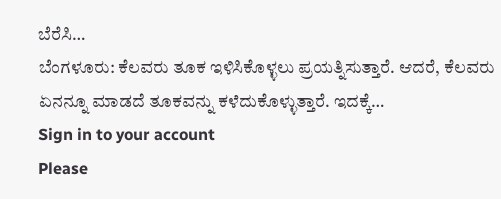ಬೆರೆಸಿ…
ಬೆಂಗಳೂರು: ಕೆಲವರು ತೂಕ ಇಳಿಸಿಕೊಳ್ಳಲು ಪ್ರಯತ್ನಿಸುತ್ತಾರೆ. ಆದರೆ, ಕೆಲವರು ಏನನ್ನೂ ಮಾಡದೆ ತೂಕವನ್ನು ಕಳೆದುಕೊಳ್ಳುತ್ತಾರೆ. ಇದಕ್ಕೆ…
Sign in to your account
Please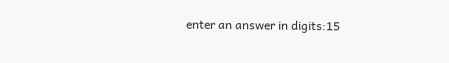enter an answer in digits:15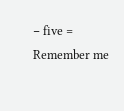− five =
Remember me